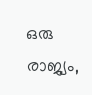ഒരു രാജ്യം,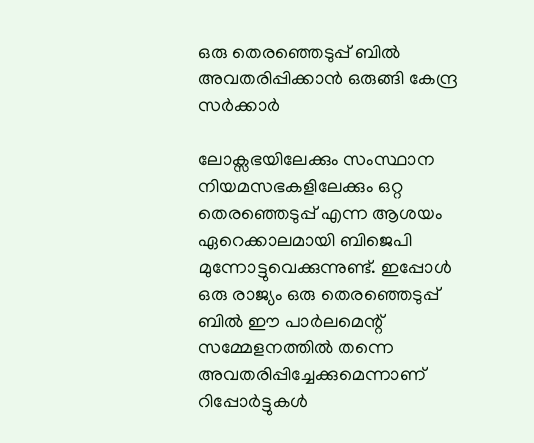ഒരു തെരഞ്ഞെടുപ്പ് ബില്‍ അവതരിപ്പിക്കാന്‍ ഒരുങ്ങി കേന്ദ്ര സര്‍ക്കാര്‍

ലോക്സഭയിലേക്കും സംസ്ഥാന നിയമസഭകളിലേക്കും ഒറ്റ തെരഞ്ഞെടുപ്പ് എന്ന ആശയം ഏറെക്കാലമായി ബിജെപി മുന്നോട്ടുവെക്കുന്നുണ്ട്. ഇപ്പോള്‍ ഒരു രാജ്യം ഒരു തെരഞ്ഞെടുപ്പ് ബില്‍ ഈ പാര്‍ലമെന്റ് സമ്മേളനത്തില്‍ തന്നെ അവതരിപ്പിച്ചേക്കുമെന്നാണ് റിപ്പോര്‍ട്ടുകള്‍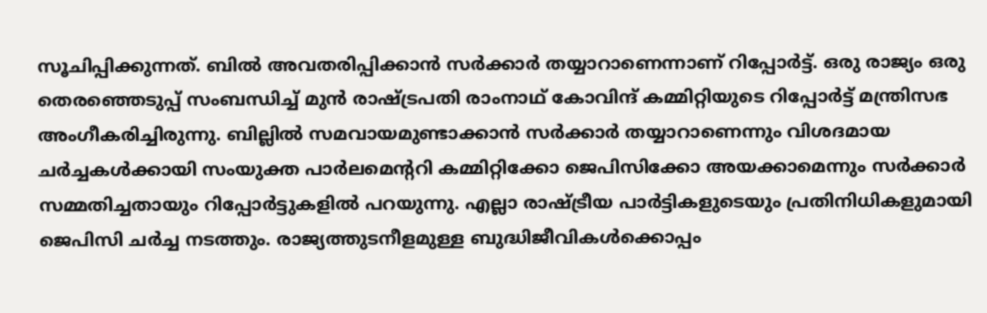സൂചിപ്പിക്കുന്നത്. ബില്‍ അവതരിപ്പിക്കാന്‍ സര്‍ക്കാര്‍ തയ്യാറാണെന്നാണ് റിപ്പോർട്ട്‌. ഒരു രാജ്യം ഒരു തെരഞ്ഞെടുപ്പ് സംബന്ധിച്ച്‌ മുന്‍ രാഷ്ട്രപതി രാംനാഥ് കോവിന്ദ് കമ്മിറ്റിയുടെ റിപ്പോര്‍ട്ട് മന്ത്രിസഭ അംഗീകരിച്ചിരുന്നു. ബില്ലില്‍ സമവായമുണ്ടാക്കാന്‍ സര്‍ക്കാര്‍ തയ്യാറാണെന്നും വിശദമായ ചര്‍ച്ചകള്‍ക്കായി സംയുക്ത പാര്‍ലമെന്ററി കമ്മിറ്റിക്കോ ജെപിസിക്കോ അയക്കാമെന്നും സര്‍ക്കാര്‍ സമ്മതിച്ചതായും റിപ്പോര്‍ട്ടുകളില്‍ പറയുന്നു. എല്ലാ രാഷ്ട്രീയ പാര്‍ട്ടികളുടെയും പ്രതിനിധികളുമായി ജെപിസി ചര്‍ച്ച നടത്തും. രാജ്യത്തുടനീളമുള്ള ബുദ്ധിജീവികള്‍ക്കൊപ്പം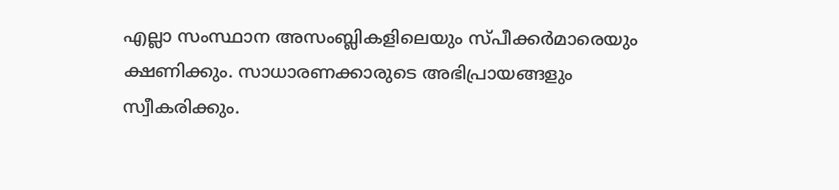എല്ലാ സംസ്ഥാന അസംബ്ലികളിലെയും സ്പീക്കര്‍മാരെയും ക്ഷണിക്കും. സാധാരണക്കാരുടെ അഭിപ്രായങ്ങളും സ്വീകരിക്കും.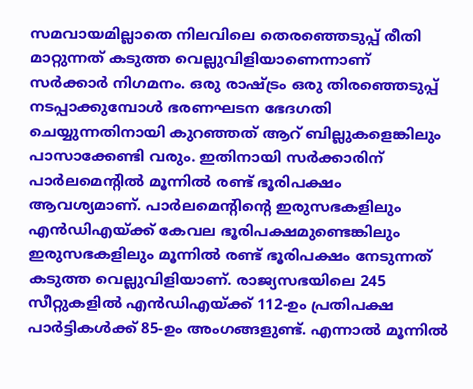സമവായമില്ലാതെ നിലവിലെ തെരഞ്ഞെടുപ്പ് രീതി മാറ്റുന്നത് കടുത്ത വെല്ലുവിളിയാണെന്നാണ് സര്‍ക്കാര്‍ നിഗമനം. ഒരു രാഷ്ട്രം ഒരു തിരഞ്ഞെടുപ്പ് നടപ്പാക്കുമ്പോള്‍ ഭരണഘടന ഭേദഗതി ചെയ്യുന്നതിനായി കുറഞ്ഞത് ആറ് ബില്ലുകളെങ്കിലും പാസാക്കേണ്ടി വരും. ഇതിനായി സര്‍ക്കാരിന് പാര്‍ലമെന്റില്‍ മൂന്നില്‍ രണ്ട് ഭൂരിപക്ഷം ആവശ്യമാണ്. പാര്‍ലമെന്റിന്റെ ഇരുസഭകളിലും എന്‍ഡിഎയ്ക്ക് കേവല ഭൂരിപക്ഷമുണ്ടെങ്കിലും ഇരുസഭകളിലും മൂന്നില്‍ രണ്ട് ഭൂരിപക്ഷം നേടുന്നത് കടുത്ത വെല്ലുവിളിയാണ്. രാജ്യസഭയിലെ 245 സീറ്റുകളില്‍ എന്‍ഡിഎയ്ക്ക് 112-ഉം പ്രതിപക്ഷ പാര്‍ട്ടികള്‍ക്ക് 85-ഉം അംഗങ്ങളുണ്ട്. എന്നാല്‍ മൂന്നില്‍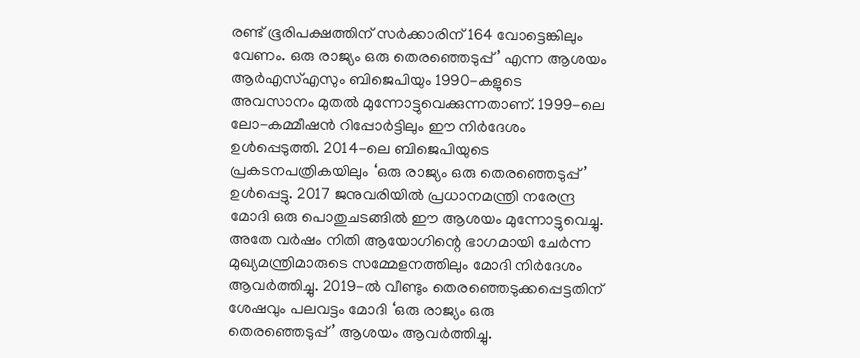രണ്ട് ഭൂരിപക്ഷത്തിന് സര്‍ക്കാരിന് 164 വോട്ടെങ്കിലും വേണം. ഒരു രാജ്യം ഒരു തെരഞ്ഞെടുപ്പ്’ എന്ന ആശയം ആര്‍എസ്‌എസും ബിജെപിയും 1990-കളുടെ അവസാനം മുതല്‍ മുന്നോട്ടുവെക്കുന്നതാണ്. 1999-ലെ ലോ-കമ്മീഷന്‍ റിപ്പോര്‍ട്ടിലും ഈ നിര്‍ദേശം ഉള്‍പ്പെടുത്തി. 2014-ലെ ബിജെപിയുടെ പ്രകടനപത്രികയിലും ‘ഒരു രാജ്യം ഒരു തെരഞ്ഞെടുപ്പ്’ ഉള്‍പ്പെട്ടു. 2017 ജനുവരിയില്‍ പ്രധാനമന്ത്രി നരേന്ദ്ര മോദി ഒരു പൊതുചടങ്ങില്‍ ഈ ആശയം മുന്നോട്ടുവെച്ചു. അതേ വര്‍ഷം നിതി ആയോഗിന്റെ ഭാഗമായി ചേര്‍ന്ന മുഖ്യമന്ത്രിമാരുടെ സമ്മേളനത്തിലും മോദി നിര്‍ദേശം ആവര്‍ത്തിച്ചു. 2019-ല്‍ വീണ്ടും തെരഞ്ഞെടുക്കപ്പെട്ടതിന് ശേഷവും പലവട്ടം മോദി ‘ഒരു രാജ്യം ഒരു തെരഞ്ഞെടുപ്പ്’ ആശയം ആവര്‍ത്തിച്ചു.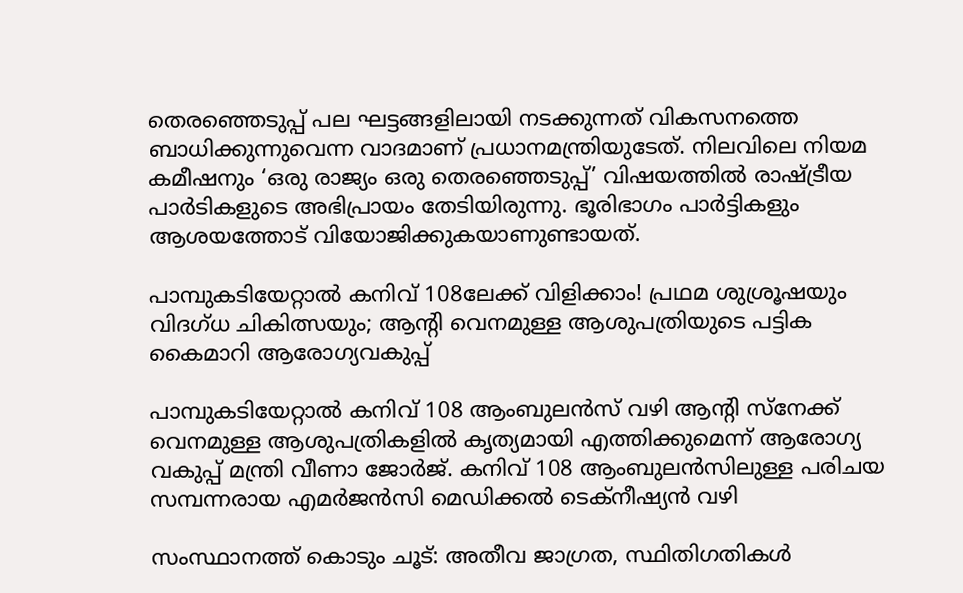തെരഞ്ഞെടുപ്പ് പല ഘട്ടങ്ങളിലായി നടക്കുന്നത് വികസനത്തെ ബാധിക്കുന്നുവെന്ന വാദമാണ് പ്രധാനമന്ത്രിയുടേത്. നിലവിലെ നിയമ കമീഷനും ‘ഒരു രാജ്യം ഒരു തെരഞ്ഞെടുപ്പ്’ വിഷയത്തില്‍ രാഷ്ട്രീയ പാര്‍ടികളുടെ അഭിപ്രായം തേടിയിരുന്നു. ഭൂരിഭാഗം പാര്‍ട്ടികളും ആശയത്തോട് വിയോജിക്കുകയാണുണ്ടായത്.

പാമ്പുകടിയേറ്റാൽ കനിവ് 108ലേക്ക് വിളിക്കാം! പ്രഥമ ശുശ്രൂഷയും വിദഗ്ധ ചികിത്സയും; ആൻ്റി വെനമുള്ള ആശുപത്രിയുടെ പട്ടിക കൈമാറി ആരോഗ്യവകുപ്പ്

പാമ്പുകടിയേറ്റാല്‍ കനിവ് 108 ആംബുലന്‍സ് വഴി ആന്റി സ്‌നേക്ക് വെനമുള്ള ആശുപത്രികളില്‍ കൃത്യമായി എത്തിക്കുമെന്ന് ആരോഗ്യ വകുപ്പ് മന്ത്രി വീണാ ജോര്‍ജ്. കനിവ് 108 ആംബുലന്‍സിലുള്ള പരിചയ സമ്പന്നരായ എമര്‍ജന്‍സി മെഡിക്കല്‍ ടെക്‌നീഷ്യന്‍ വഴി

സംസ്ഥാനത്ത് കൊടും ചൂട്: അതീവ ജാഗ്രത, സ്ഥിതിഗതികള്‍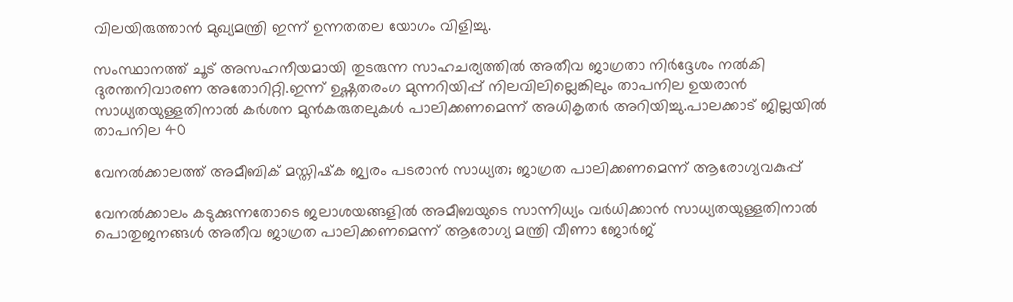വിലയിരുത്താൻ മുഖ്യമന്ത്രി ഇന്ന് ഉന്നതതല യോഗം വിളിച്ചു.

സംസ്ഥാനത്ത് ചൂട് അസഹനീയമായി തുടരുന്ന സാഹചര്യത്തില്‍ അതീവ ജാഗ്രതാ നിർദ്ദേശം നല്‍കി ദുരന്തനിവാരണ അതോറിറ്റി.ഇന്ന് ഉഷ്ണതരംഗ മുന്നറിയിപ്പ് നിലവിലില്ലെങ്കിലും താപനില ഉയരാൻ സാധ്യതയുള്ളതിനാല്‍ കർശന മുൻകരുതലുകള്‍ പാലിക്കണമെന്ന് അധികൃതർ അറിയിച്ചു.പാലക്കാട് ജില്ലയില്‍ താപനില 40

വേനൽക്കാലത്ത് അമീബിക് മസ്തിഷ്‌ക ജ്വരം പടരാൻ സാധ്യത; ജാഗ്രത പാലിക്കണമെന്ന് ആരോഗ്യവകുപ്പ്

വേനൽക്കാലം കടുക്കുന്നതോടെ ജലാശയങ്ങളിൽ അമീബയുടെ സാന്നിധ്യം വർധിക്കാൻ സാധ്യതയുള്ളതിനാൽ പൊതുജനങ്ങൾ അതീവ ജാഗ്രത പാലിക്കണമെന്ന് ആരോഗ്യ മന്ത്രി വീണാ ജോർജ്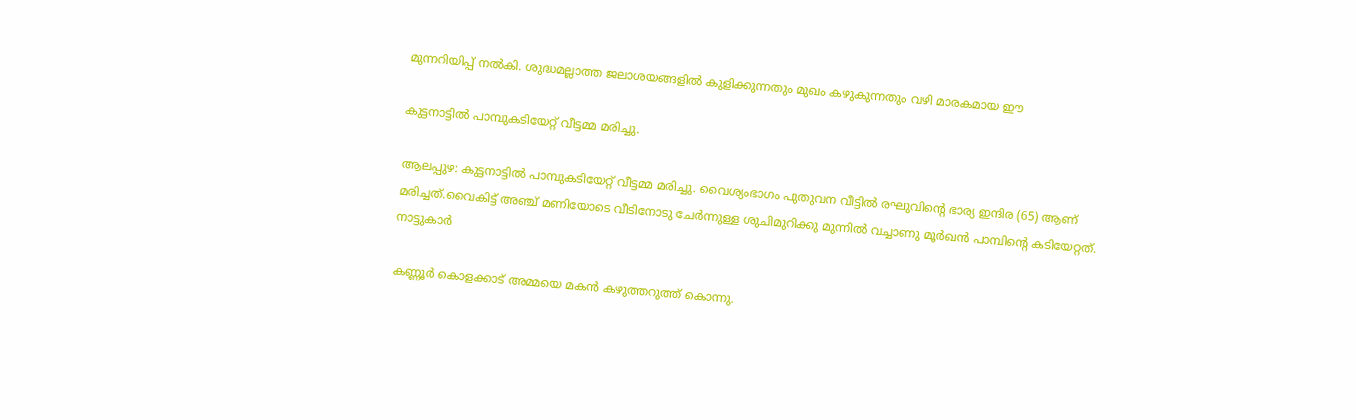മുന്നറിയിപ്പ് നൽകി. ശുദ്ധമല്ലാത്ത ജലാശയങ്ങളിൽ കുളിക്കുന്നതും മുഖം കഴുകുന്നതും വഴി മാരകമായ ഈ

കുട്ടനാട്ടില്‍ പാമ്പുകടിയേറ്റ് വീട്ടമ്മ മരിച്ചു.

ആലപ്പുഴ: കുട്ടനാട്ടില്‍ പാമ്പുകടിയേറ്റ് വീട്ടമ്മ മരിച്ചു. വൈശ്യംഭാഗം പുതുവന വീട്ടില്‍ രഘുവിന്റെ ഭാര്യ ഇന്ദിര (65) ആണ് മരിച്ചത്.വൈകിട്ട് അഞ്ച് മണിയോടെ വീടിനോടു ചേർന്നുള്ള ശുചിമുറിക്കു മുന്നില്‍ വച്ചാണു മൂർഖൻ പാമ്പിന്റെ കടിയേറ്റത്. നാട്ടുകാർ

കണ്ണൂര്‍ കൊളക്കാട് അമ്മയെ മകൻ കഴുത്തറുത്ത് കൊന്നു.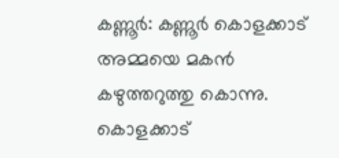കണ്ണൂർ: കണ്ണൂർ കൊളക്കാട് അമ്മയെ മകൻ കഴുത്തറുത്തു കൊന്നു. കൊളക്കാട്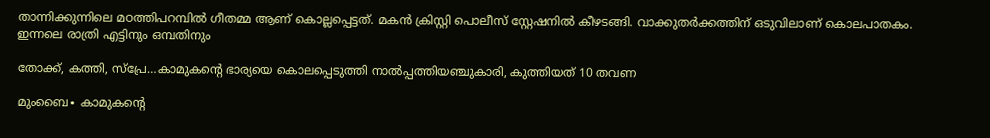താന്നിക്കുന്നിലെ മഠത്തിപറമ്പില്‍ ഗീതമ്മ ആണ് കൊല്ലപ്പെട്ടത്. മകൻ ക്രിസ്റ്റി പൊലീസ് സ്റ്റേഷനില്‍ കീഴടങ്ങി. വാക്കുതർക്കത്തിന് ഒടുവിലാണ് കൊലപാതകം. ഇന്നലെ രാത്രി എട്ടിനും ഒമ്പതിനും

തോക്ക്, കത്തി, സ്പ്രേ…കാമുകന്റെ ഭാര്യയെ കൊലപ്പെടുത്തി നാൽപ്പത്തിയഞ്ചുകാരി, കുത്തിയത് 10 തവണ

മുംബൈ∙ കാമുകന്റെ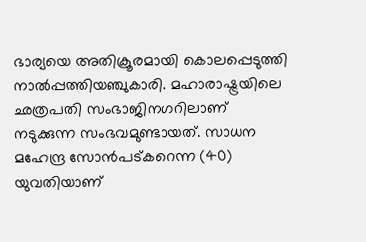ഭാര്യയെ അതിക്രൂരമായി കൊലപ്പെടുത്തി നാൽപ്പത്തിയഞ്ചുകാരി. മഹാരാഷ്ട്രയിലെ ഛത്രപതി സംഭാജിനഗറിലാണ് നടുക്കുന്ന സംഭവമുണ്ടായത്. സാധന മഹേന്ദ്ര സോൻപട്കറെന്ന (40) യുവതിയാണ്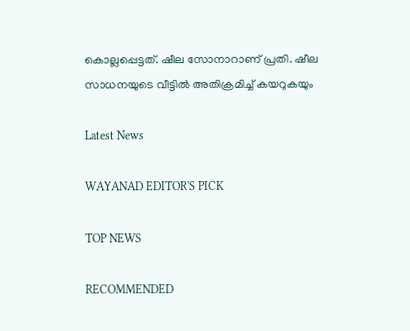കൊല്ലപ്പെട്ടത്. ഷീല സോനാറാണ് പ്രതി. ഷീല സാധനയുടെ വീട്ടിൽ അതിക്രമിച്ച് കയറുകയും

Latest News

WAYANAD EDITOR'S PICK

TOP NEWS

RECOMMENDED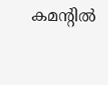കമന്റിൽ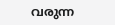വരുന്ന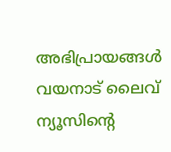അഭിപ്രായങ്ങൾ വയനാട് ലൈവ് ന്യൂസിന്റെ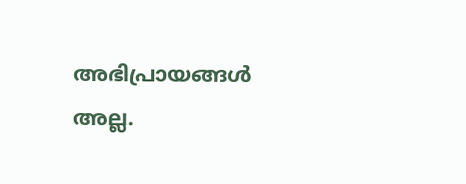അഭിപ്രായങ്ങൾ അല്ല.